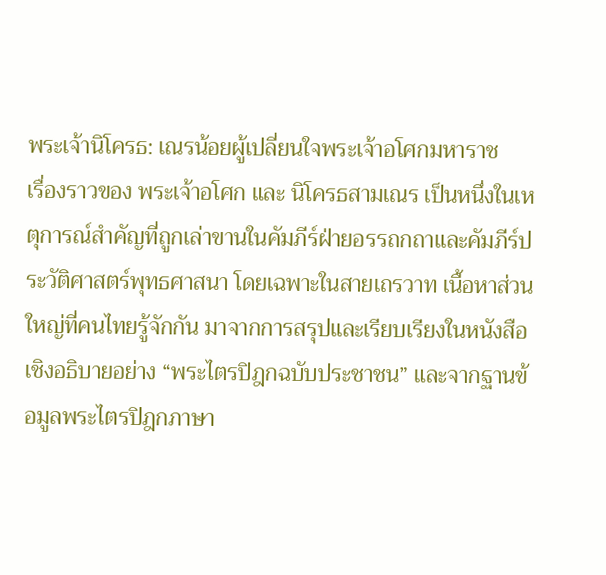พระเจ้านิโครธ: เณรน้อยผู้เปลี่ยนใจพระเจ้าอโศกมหาราช
เรื่องราวของ พระเจ้าอโศก และ นิโครธสามเณร เป็นหนึ่งในเหตุการณ์สำคัญที่ถูกเล่าขานในคัมภีร์ฝ่ายอรรถกถาและคัมภีร์ประวัติศาสตร์พุทธศาสนา โดยเฉพาะในสายเถรวาท เนื้อหาส่วนใหญ่ที่คนไทยรู้จักกัน มาจากการสรุปและเรียบเรียงในหนังสือเชิงอธิบายอย่าง “พระไตรปิฎกฉบับประชาชน” และจากฐานข้อมูลพระไตรปิฎกภาษา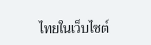ไทยในเว็บไซต์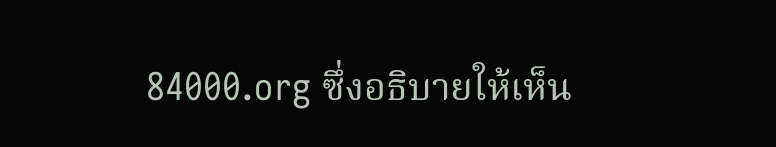84000.org ซึ่งอธิบายให้เห็น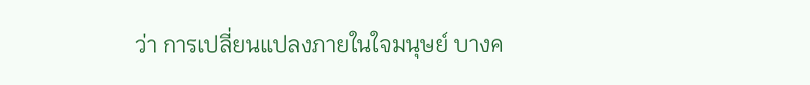ว่า การเปลี่ยนแปลงภายในใจมนุษย์ บางค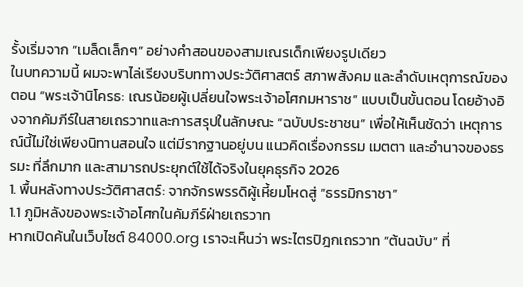รั้งเริ่มจาก “เมล็ดเล็กๆ” อย่างคำสอนของสามเณรเด็กเพียงรูปเดียว
ในบทความนี้ ผมจะพาไล่เรียงบริบททางประวัติศาสตร์ สภาพสังคม และลำดับเหตุการณ์ของตอน “พระเจ้านิโครธ: เณรน้อยผู้เปลี่ยนใจพระเจ้าอโศกมหาราช” แบบเป็นขั้นตอน โดยอ้างอิงจากคัมภีร์ในสายเถรวาทและการสรุปในลักษณะ “ฉบับประชาชน” เพื่อให้เห็นชัดว่า เหตุการณ์นี้ไม่ใช่เพียงนิทานสอนใจ แต่มีรากฐานอยู่บน แนวคิดเรื่องกรรม เมตตา และอำนาจของธรรมะ ที่ลึกมาก และสามารถประยุกต์ใช้ได้จริงในยุคธุรกิจ 2026
1. พื้นหลังทางประวัติศาสตร์: จากจักรพรรดิผู้เหี้ยมโหดสู่ “ธรรมิกราชา”
1.1 ภูมิหลังของพระเจ้าอโศกในคัมภีร์ฝ่ายเถรวาท
หากเปิดค้นในเว็บไซต์ 84000.org เราจะเห็นว่า พระไตรปิฎกเถรวาท “ต้นฉบับ” ที่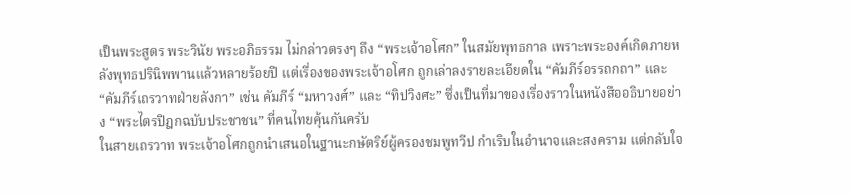เป็นพระสูตร พระวินัย พระอภิธรรม ไม่กล่าวตรงๆ ถึง “พระเจ้าอโศก” ในสมัยพุทธกาล เพราะพระองค์เกิดภายหลังพุทธปรินิพพานแล้วหลายร้อยปี แต่เรื่องของพระเจ้าอโศก ถูกเล่าลงรายละเอียดใน “คัมภีร์อรรถกถา” และ “คัมภีร์เถรวาทฝ่ายลังกา” เช่น คัมภีร์ “มหาวงศ์” และ “ทิปวิงศะ” ซึ่งเป็นที่มาของเรื่องราวในหนังสืออธิบายอย่าง “พระไตรปิฎกฉบับประชาชน” ที่คนไทยคุ้นกันครับ
ในสายเถรวาท พระเจ้าอโศกถูกนำเสนอในฐานะกษัตริย์ผู้ครองชมพูทวีป กำเริบในอำนาจและสงคราม แต่กลับใจ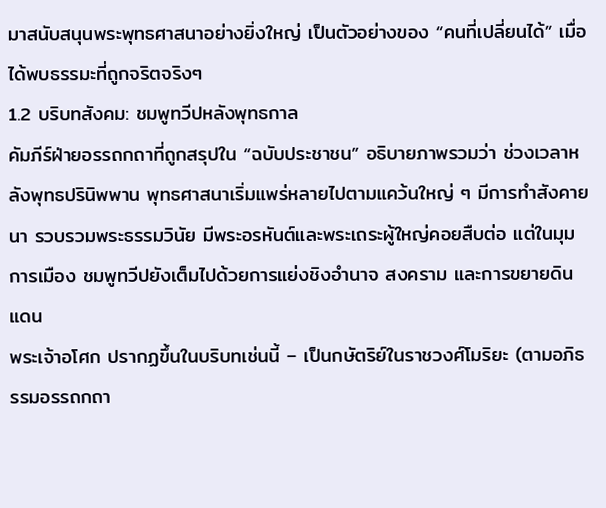มาสนับสนุนพระพุทธศาสนาอย่างยิ่งใหญ่ เป็นตัวอย่างของ “คนที่เปลี่ยนได้” เมื่อได้พบธรรมะที่ถูกจริตจริงๆ
1.2 บริบทสังคม: ชมพูทวีปหลังพุทธกาล
คัมภีร์ฝ่ายอรรถกถาที่ถูกสรุปใน “ฉบับประชาชน” อธิบายภาพรวมว่า ช่วงเวลาหลังพุทธปรินิพพาน พุทธศาสนาเริ่มแพร่หลายไปตามแคว้นใหญ่ ๆ มีการทำสังคายนา รวบรวมพระธรรมวินัย มีพระอรหันต์และพระเถระผู้ใหญ่คอยสืบต่อ แต่ในมุมการเมือง ชมพูทวีปยังเต็มไปด้วยการแย่งชิงอำนาจ สงคราม และการขยายดินแดน
พระเจ้าอโศก ปรากฏขึ้นในบริบทเช่นนี้ – เป็นกษัตริย์ในราชวงศ์โมริยะ (ตามอภิธรรมอรรถกถา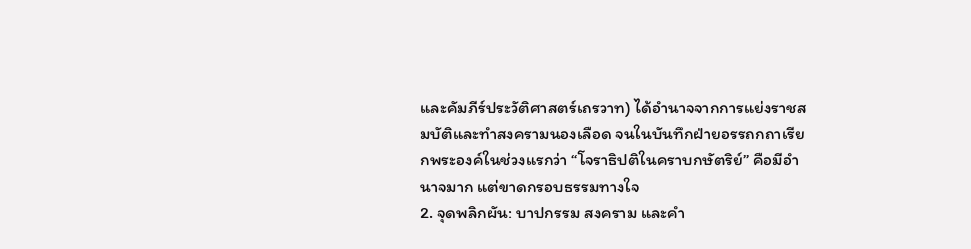และคัมภีร์ประวัติศาสตร์เถรวาท) ได้อำนาจจากการแย่งราชสมบัติและทำสงครามนองเลือด จนในบันทึกฝ่ายอรรถกถาเรียกพระองค์ในช่วงแรกว่า “โจราธิปติในคราบกษัตริย์” คือมีอำนาจมาก แต่ขาดกรอบธรรมทางใจ
2. จุดพลิกผัน: บาปกรรม สงคราม และคำ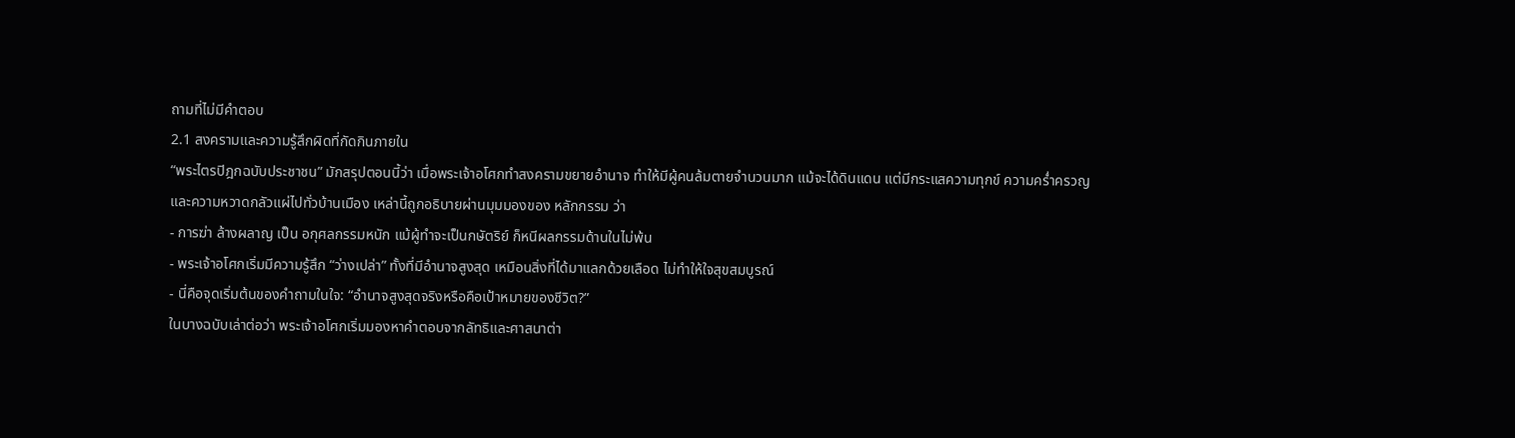ถามที่ไม่มีคำตอบ
2.1 สงครามและความรู้สึกผิดที่กัดกินภายใน
“พระไตรปิฎกฉบับประชาชน” มักสรุปตอนนี้ว่า เมื่อพระเจ้าอโศกทำสงครามขยายอำนาจ ทำให้มีผู้คนล้มตายจำนวนมาก แม้จะได้ดินแดน แต่มีกระแสความทุกข์ ความคร่ำครวญ และความหวาดกลัวแผ่ไปทั่วบ้านเมือง เหล่านี้ถูกอธิบายผ่านมุมมองของ หลักกรรม ว่า
- การฆ่า ล้างผลาญ เป็น อกุศลกรรมหนัก แม้ผู้ทำจะเป็นกษัตริย์ ก็หนีผลกรรมด้านในไม่พ้น
- พระเจ้าอโศกเริ่มมีความรู้สึก “ว่างเปล่า” ทั้งที่มีอำนาจสูงสุด เหมือนสิ่งที่ได้มาแลกด้วยเลือด ไม่ทำให้ใจสุขสมบูรณ์
- นี่คือจุดเริ่มต้นของคำถามในใจ: “อำนาจสูงสุดจริงหรือคือเป้าหมายของชีวิต?”
ในบางฉบับเล่าต่อว่า พระเจ้าอโศกเริ่มมองหาคำตอบจากลัทธิและศาสนาต่า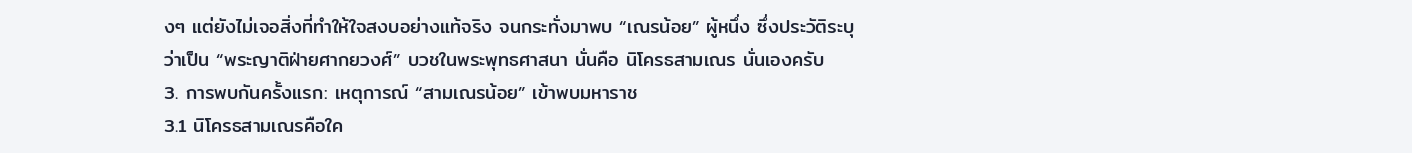งๆ แต่ยังไม่เจอสิ่งที่ทำให้ใจสงบอย่างแท้จริง จนกระทั่งมาพบ “เณรน้อย” ผู้หนึ่ง ซึ่งประวัติระบุว่าเป็น “พระญาติฝ่ายศากยวงศ์” บวชในพระพุทธศาสนา นั่นคือ นิโครธสามเณร นั่นเองครับ
3. การพบกันครั้งแรก: เหตุการณ์ “สามเณรน้อย” เข้าพบมหาราช
3.1 นิโครธสามเณรคือใค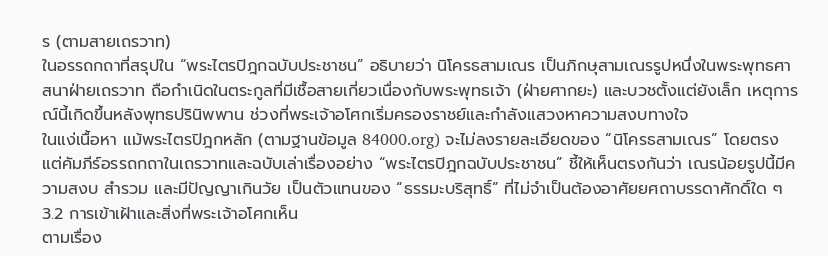ร (ตามสายเถรวาท)
ในอรรถกถาที่สรุปใน “พระไตรปิฎกฉบับประชาชน” อธิบายว่า นิโครธสามเณร เป็นภิกษุสามเณรรูปหนึ่งในพระพุทธศาสนาฝ่ายเถรวาท ถือกำเนิดในตระกูลที่มีเชื้อสายเกี่ยวเนื่องกับพระพุทธเจ้า (ฝ่ายศากยะ) และบวชตั้งแต่ยังเล็ก เหตุการณ์นี้เกิดขึ้นหลังพุทธปรินิพพาน ช่วงที่พระเจ้าอโศกเริ่มครองราชย์และกำลังแสวงหาความสงบทางใจ
ในแง่เนื้อหา แม้พระไตรปิฎกหลัก (ตามฐานข้อมูล 84000.org) จะไม่ลงรายละเอียดของ “นิโครธสามเณร” โดยตรง แต่คัมภีร์อรรถกถาในเถรวาทและฉบับเล่าเรื่องอย่าง “พระไตรปิฎกฉบับประชาชน” ชี้ให้เห็นตรงกันว่า เณรน้อยรูปนี้มีความสงบ สำรวม และมีปัญญาเกินวัย เป็นตัวแทนของ “ธรรมะบริสุทธิ์” ที่ไม่จำเป็นต้องอาศัยยศถาบรรดาศักดิ์ใด ๆ
3.2 การเข้าเฝ้าและสิ่งที่พระเจ้าอโศกเห็น
ตามเรื่อง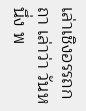เล่าเชิงอรรถกถา เล่าว่า วันหนึ่ง พ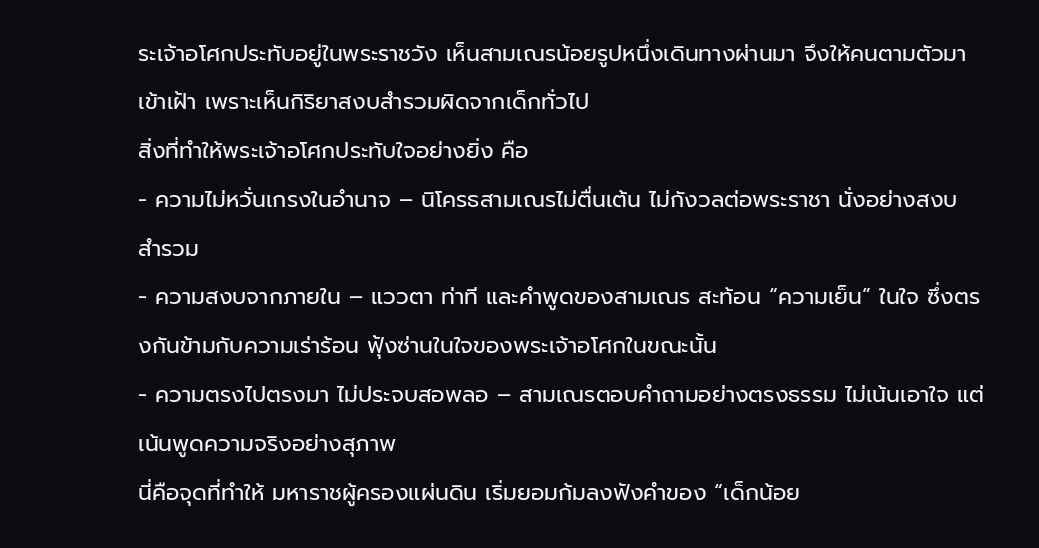ระเจ้าอโศกประทับอยู่ในพระราชวัง เห็นสามเณรน้อยรูปหนึ่งเดินทางผ่านมา จึงให้คนตามตัวมาเข้าเฝ้า เพราะเห็นกิริยาสงบสำรวมผิดจากเด็กทั่วไป
สิ่งที่ทำให้พระเจ้าอโศกประทับใจอย่างยิ่ง คือ
- ความไม่หวั่นเกรงในอำนาจ – นิโครธสามเณรไม่ตื่นเต้น ไม่กังวลต่อพระราชา นั่งอย่างสงบ สำรวม
- ความสงบจากภายใน – แววตา ท่าที และคำพูดของสามเณร สะท้อน “ความเย็น” ในใจ ซึ่งตรงกันข้ามกับความเร่าร้อน ฟุ้งซ่านในใจของพระเจ้าอโศกในขณะนั้น
- ความตรงไปตรงมา ไม่ประจบสอพลอ – สามเณรตอบคำถามอย่างตรงธรรม ไม่เน้นเอาใจ แต่เน้นพูดความจริงอย่างสุภาพ
นี่คือจุดที่ทำให้ มหาราชผู้ครองแผ่นดิน เริ่มยอมก้มลงฟังคำของ “เด็กน้อย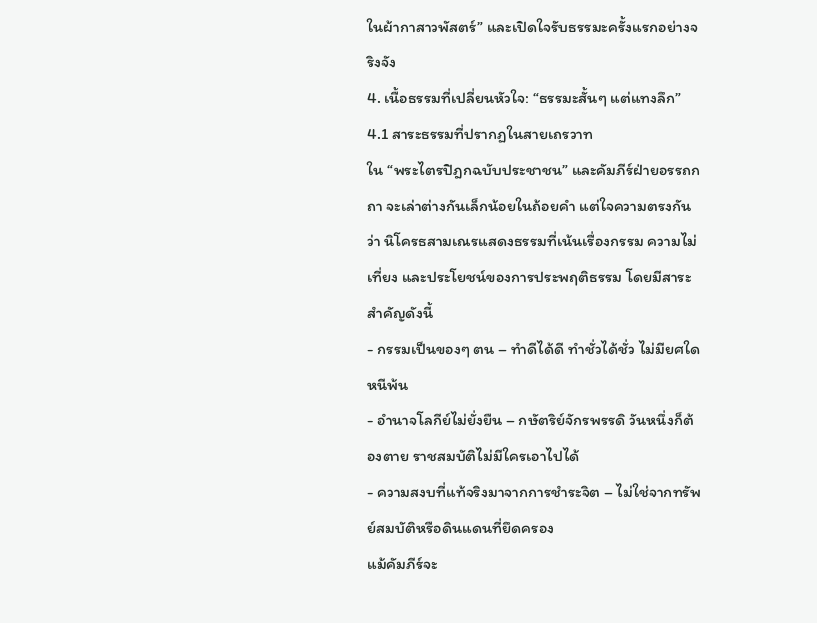ในผ้ากาสาวพัสตร์” และเปิดใจรับธรรมะครั้งแรกอย่างจริงจัง
4. เนื้อธรรมที่เปลี่ยนหัวใจ: “ธรรมะสั้นๆ แต่แทงลึก”
4.1 สาระธรรมที่ปรากฏในสายเถรวาท
ใน “พระไตรปิฎกฉบับประชาชน” และคัมภีร์ฝ่ายอรรถกถา จะเล่าต่างกันเล็กน้อยในถ้อยคำ แต่ใจความตรงกันว่า นิโครธสามเณรแสดงธรรมที่เน้นเรื่องกรรม ความไม่เที่ยง และประโยชน์ของการประพฤติธรรม โดยมีสาระสำคัญดังนี้
- กรรมเป็นของๆ ตน – ทำดีได้ดี ทำชั่วได้ชั่ว ไม่มียศใดหนีพ้น
- อำนาจโลกีย์ไม่ยั่งยืน – กษัตริย์จักรพรรดิ วันหนึ่งก็ต้องตาย ราชสมบัติไม่มีใครเอาไปได้
- ความสงบที่แท้จริงมาจากการชำระจิต – ไม่ใช่จากทรัพย์สมบัติหรือดินแดนที่ยึดครอง
แม้คัมภีร์จะ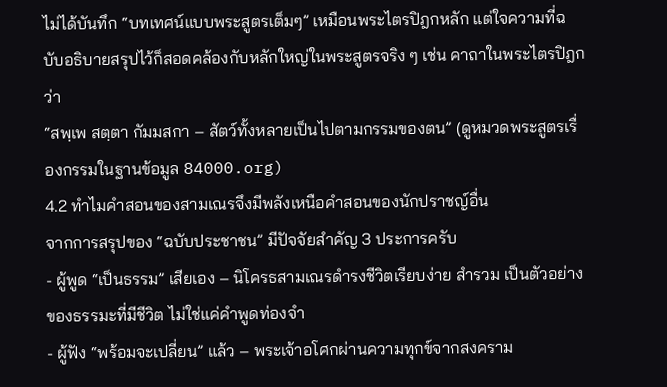ไม่ได้บันทึก “บทเทศน์แบบพระสูตรเต็มๆ” เหมือนพระไตรปิฎกหลัก แต่ใจความที่ฉบับอธิบายสรุปไว้ก็สอดคล้องกับหลักใหญ่ในพระสูตรจริง ๆ เช่น คาถาในพระไตรปิฎกว่า
“สพฺเพ สตฺตา กัมมสกา – สัตว์ทั้งหลายเป็นไปตามกรรมของตน” (ดูหมวดพระสูตรเรื่องกรรมในฐานข้อมูล 84000.org)
4.2 ทำไมคำสอนของสามเณรจึงมีพลังเหนือคำสอนของนักปราชญ์อื่น
จากการสรุปของ “ฉบับประชาชน” มีปัจจัยสำคัญ 3 ประการครับ
- ผู้พูด “เป็นธรรม” เสียเอง – นิโครธสามเณรดำรงชีวิตเรียบง่าย สำรวม เป็นตัวอย่างของธรรมะที่มีชีวิต ไม่ใช่แค่คำพูดท่องจำ
- ผู้ฟัง “พร้อมจะเปลี่ยน” แล้ว – พระเจ้าอโศกผ่านความทุกข์จากสงคราม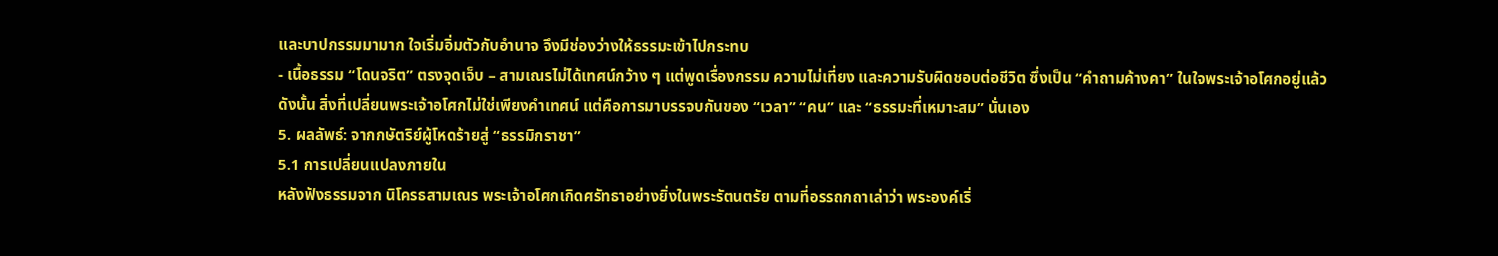และบาปกรรมมามาก ใจเริ่มอิ่มตัวกับอำนาจ จึงมีช่องว่างให้ธรรมะเข้าไปกระทบ
- เนื้อธรรม “โดนจริต” ตรงจุดเจ็บ – สามเณรไม่ได้เทศน์กว้าง ๆ แต่พูดเรื่องกรรม ความไม่เที่ยง และความรับผิดชอบต่อชีวิต ซึ่งเป็น “คำถามค้างคา” ในใจพระเจ้าอโศกอยู่แล้ว
ดังนั้น สิ่งที่เปลี่ยนพระเจ้าอโศกไม่ใช่เพียงคำเทศน์ แต่คือการมาบรรจบกันของ “เวลา” “คน” และ “ธรรมะที่เหมาะสม” นั่นเอง
5. ผลลัพธ์: จากกษัตริย์ผู้โหดร้ายสู่ “ธรรมิกราชา”
5.1 การเปลี่ยนแปลงภายใน
หลังฟังธรรมจาก นิโครธสามเณร พระเจ้าอโศกเกิดศรัทธาอย่างยิ่งในพระรัตนตรัย ตามที่อรรถกถาเล่าว่า พระองค์เริ่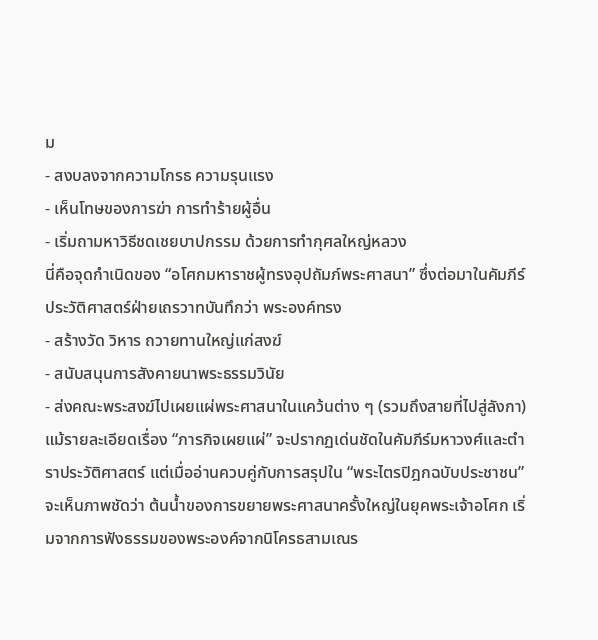ม
- สงบลงจากความโกรธ ความรุนแรง
- เห็นโทษของการฆ่า การทำร้ายผู้อื่น
- เริ่มถามหาวิธีชดเชยบาปกรรม ด้วยการทำกุศลใหญ่หลวง
นี่คือจุดกำเนิดของ “อโศกมหาราชผู้ทรงอุปถัมภ์พระศาสนา” ซึ่งต่อมาในคัมภีร์ประวัติศาสตร์ฝ่ายเถรวาทบันทึกว่า พระองค์ทรง
- สร้างวัด วิหาร ถวายทานใหญ่แก่สงฆ์
- สนับสนุนการสังคายนาพระธรรมวินัย
- ส่งคณะพระสงฆ์ไปเผยแผ่พระศาสนาในแคว้นต่าง ๆ (รวมถึงสายที่ไปสู่ลังกา)
แม้รายละเอียดเรื่อง “ภารกิจเผยแผ่” จะปรากฏเด่นชัดในคัมภีร์มหาวงศ์และตำราประวัติศาสตร์ แต่เมื่ออ่านควบคู่กับการสรุปใน “พระไตรปิฎกฉบับประชาชน” จะเห็นภาพชัดว่า ต้นน้ำของการขยายพระศาสนาครั้งใหญ่ในยุคพระเจ้าอโศก เริ่มจากการฟังธรรมของพระองค์จากนิโครธสามเณร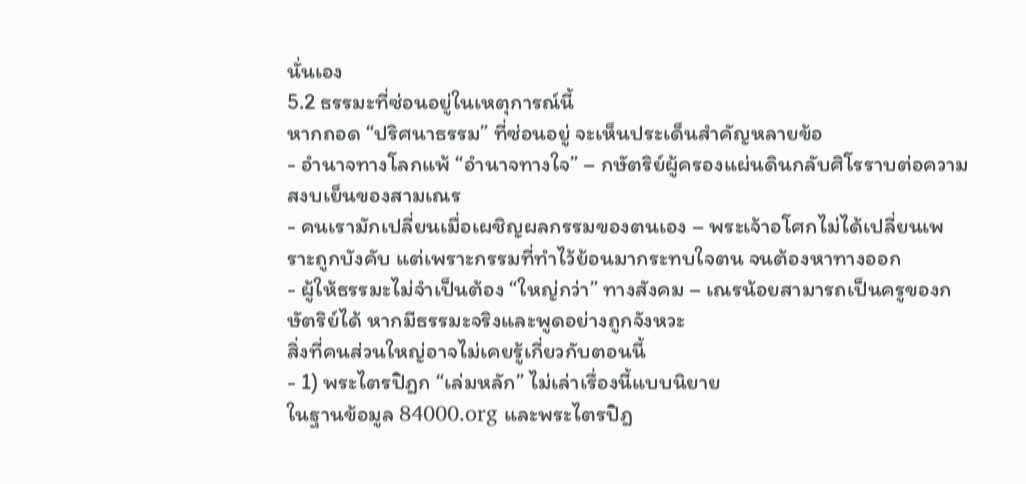นั่นเอง
5.2 ธรรมะที่ซ่อนอยู่ในเหตุการณ์นี้
หากถอด “ปริศนาธรรม” ที่ซ่อนอยู่ จะเห็นประเด็นสำคัญหลายข้อ
- อำนาจทางโลกแพ้ “อำนาจทางใจ” – กษัตริย์ผู้ครองแผ่นดินกลับศิโรราบต่อความสงบเย็นของสามเณร
- คนเรามักเปลี่ยนเมื่อเผชิญผลกรรมของตนเอง – พระเจ้าอโศกไม่ได้เปลี่ยนเพราะถูกบังคับ แต่เพราะกรรมที่ทำไว้ย้อนมากระทบใจตน จนต้องหาทางออก
- ผู้ให้ธรรมะไม่จำเป็นต้อง “ใหญ่กว่า” ทางสังคม – เณรน้อยสามารถเป็นครูของกษัตริย์ได้ หากมีธรรมะจริงและพูดอย่างถูกจังหวะ
สิ่งที่คนส่วนใหญ่อาจไม่เคยรู้เกี่ยวกับตอนนี้
- 1) พระไตรปิฎก “เล่มหลัก” ไม่เล่าเรื่องนี้แบบนิยาย
ในฐานข้อมูล 84000.org และพระไตรปิฎ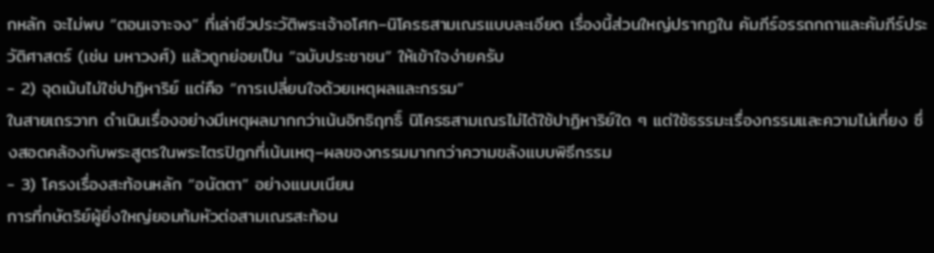กหลัก จะไม่พบ “ตอนเจาะจง” ที่เล่าชีวประวัติพระเจ้าอโศก–นิโครธสามเณรแบบละเอียด เรื่องนี้ส่วนใหญ่ปรากฏใน คัมภีร์อรรถกถาและคัมภีร์ประวัติศาสตร์ (เช่น มหาวงศ์) แล้วถูกย่อยเป็น “ฉบับประชาชน” ให้เข้าใจง่ายครับ
- 2) จุดเน้นไม่ใช่ปาฏิหาริย์ แต่คือ “การเปลี่ยนใจด้วยเหตุผลและกรรม”
ในสายเถรวาท ดำเนินเรื่องอย่างมีเหตุผลมากกว่าเน้นอิทธิฤทธิ์ นิโครธสามเณรไม่ได้ใช้ปาฏิหาริย์ใด ๆ แต่ใช้ธรรมะเรื่องกรรมและความไม่เที่ยง ซึ่งสอดคล้องกับพระสูตรในพระไตรปิฎกที่เน้นเหตุ–ผลของกรรมมากกว่าความขลังแบบพิธีกรรม
- 3) โครงเรื่องสะท้อนหลัก “อนัตตา” อย่างแนบเนียน
การที่กษัตริย์ผู้ยิ่งใหญ่ยอมก้มหัวต่อสามเณรสะท้อน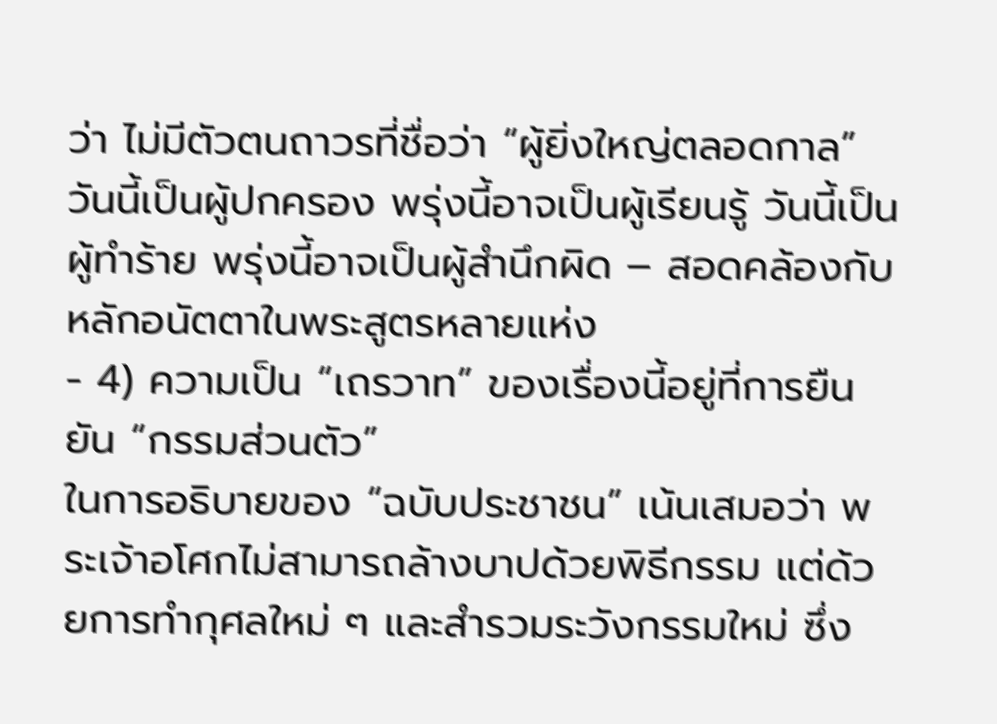ว่า ไม่มีตัวตนถาวรที่ชื่อว่า “ผู้ยิ่งใหญ่ตลอดกาล” วันนี้เป็นผู้ปกครอง พรุ่งนี้อาจเป็นผู้เรียนรู้ วันนี้เป็นผู้ทำร้าย พรุ่งนี้อาจเป็นผู้สำนึกผิด – สอดคล้องกับหลักอนัตตาในพระสูตรหลายแห่ง
- 4) ความเป็น “เถรวาท” ของเรื่องนี้อยู่ที่การยืนยัน “กรรมส่วนตัว”
ในการอธิบายของ “ฉบับประชาชน” เน้นเสมอว่า พระเจ้าอโศกไม่สามารถล้างบาปด้วยพิธีกรรม แต่ด้วยการทำกุศลใหม่ ๆ และสำรวมระวังกรรมใหม่ ซึ่ง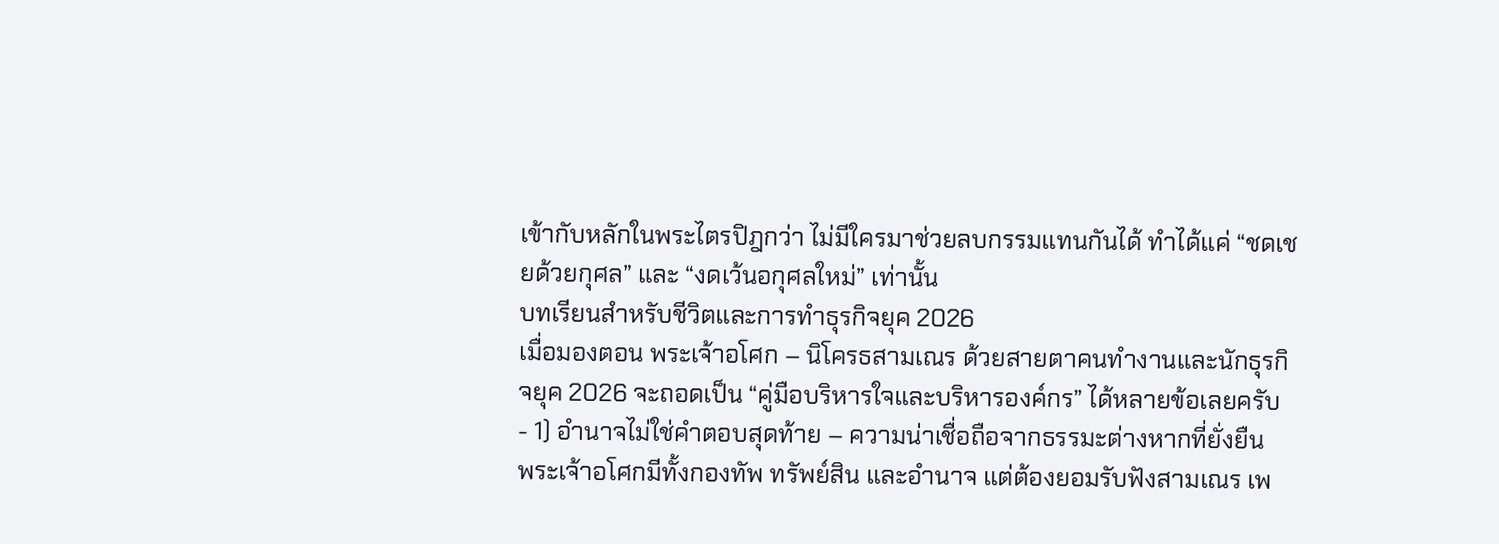เข้ากับหลักในพระไตรปิฎกว่า ไม่มีใครมาช่วยลบกรรมแทนกันได้ ทำได้แค่ “ชดเชยด้วยกุศล” และ “งดเว้นอกุศลใหม่” เท่านั้น
บทเรียนสำหรับชีวิตและการทำธุรกิจยุค 2026
เมื่อมองตอน พระเจ้าอโศก – นิโครธสามเณร ด้วยสายตาคนทำงานและนักธุรกิจยุค 2026 จะถอดเป็น “คู่มือบริหารใจและบริหารองค์กร” ได้หลายข้อเลยครับ
- 1) อำนาจไม่ใช่คำตอบสุดท้าย – ความน่าเชื่อถือจากธรรมะต่างหากที่ยั่งยืน
พระเจ้าอโศกมีทั้งกองทัพ ทรัพย์สิน และอำนาจ แต่ต้องยอมรับฟังสามเณร เพ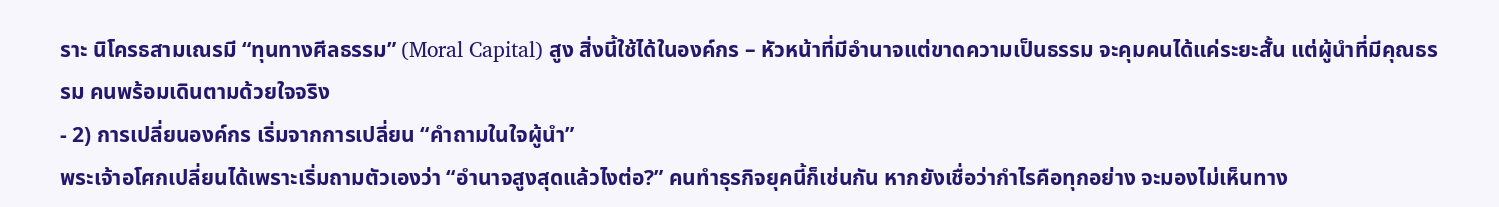ราะ นิโครธสามเณรมี “ทุนทางศีลธรรม” (Moral Capital) สูง สิ่งนี้ใช้ได้ในองค์กร – หัวหน้าที่มีอำนาจแต่ขาดความเป็นธรรม จะคุมคนได้แค่ระยะสั้น แต่ผู้นำที่มีคุณธรรม คนพร้อมเดินตามด้วยใจจริง
- 2) การเปลี่ยนองค์กร เริ่มจากการเปลี่ยน “คำถามในใจผู้นำ”
พระเจ้าอโศกเปลี่ยนได้เพราะเริ่มถามตัวเองว่า “อำนาจสูงสุดแล้วไงต่อ?” คนทำธุรกิจยุคนี้ก็เช่นกัน หากยังเชื่อว่ากำไรคือทุกอย่าง จะมองไม่เห็นทาง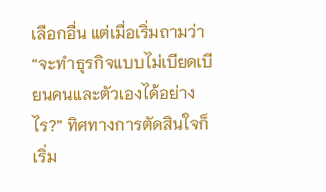เลือกอื่น แต่เมื่อเริ่มถามว่า “จะทำธุรกิจแบบไม่เบียดเบียนคนและตัวเองได้อย่างไร?” ทิศทางการตัดสินใจก็เริ่ม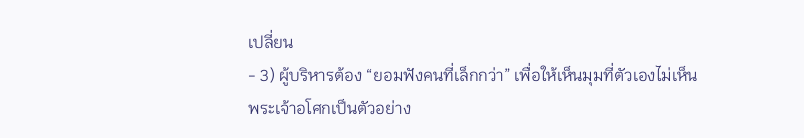เปลี่ยน
- 3) ผู้บริหารต้อง “ยอมฟังคนที่เล็กกว่า” เพื่อให้เห็นมุมที่ตัวเองไม่เห็น
พระเจ้าอโศกเป็นตัวอย่าง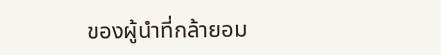ของผู้นำที่กล้ายอม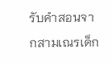รับคำสอนจากสามเณรเด็ก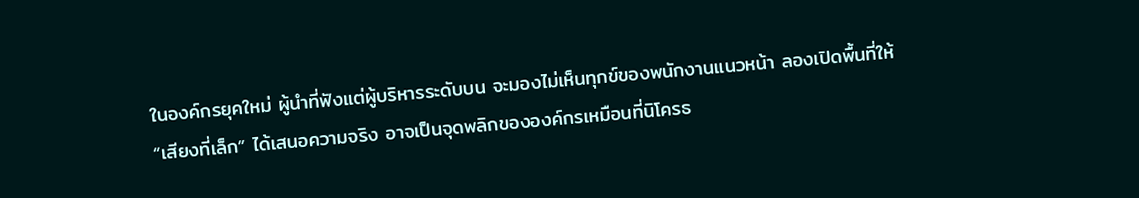ในองค์กรยุคใหม่ ผู้นำที่ฟังแต่ผู้บริหารระดับบน จะมองไม่เห็นทุกข์ของพนักงานแนวหน้า ลองเปิดพื้นที่ให้ “เสียงที่เล็ก” ได้เสนอความจริง อาจเป็นจุดพลิกขององค์กรเหมือนที่นิโครธ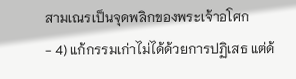สามเณรเป็นจุดพลิกของพระเจ้าอโศก
- 4) แก้กรรมเก่าไม่ได้ด้วยการปฏิเสธ แต่ด้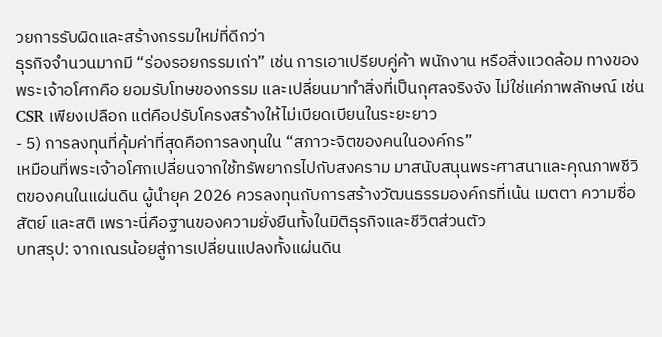วยการรับผิดและสร้างกรรมใหม่ที่ดีกว่า
ธุรกิจจำนวนมากมี “ร่องรอยกรรมเก่า” เช่น การเอาเปรียบคู่ค้า พนักงาน หรือสิ่งแวดล้อม ทางของพระเจ้าอโศกคือ ยอมรับโทษของกรรม และเปลี่ยนมาทำสิ่งที่เป็นกุศลจริงจัง ไม่ใช่แค่ภาพลักษณ์ เช่น CSR เพียงเปลือก แต่คือปรับโครงสร้างให้ไม่เบียดเบียนในระยะยาว
- 5) การลงทุนที่คุ้มค่าที่สุดคือการลงทุนใน “สภาวะจิตของคนในองค์กร”
เหมือนที่พระเจ้าอโศกเปลี่ยนจากใช้ทรัพยากรไปกับสงคราม มาสนับสนุนพระศาสนาและคุณภาพชีวิตของคนในแผ่นดิน ผู้นำยุค 2026 ควรลงทุนกับการสร้างวัฒนธรรมองค์กรที่เน้น เมตตา ความซื่อสัตย์ และสติ เพราะนี่คือฐานของความยั่งยืนทั้งในมิติธุรกิจและชีวิตส่วนตัว
บทสรุป: จากเณรน้อยสู่การเปลี่ยนแปลงทั้งแผ่นดิน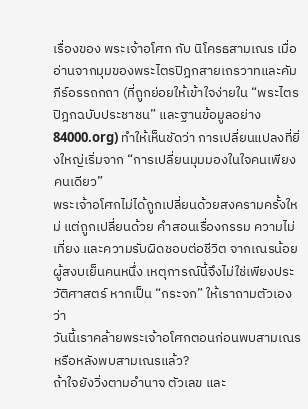เรื่องของ พระเจ้าอโศก กับ นิโครธสามเณร เมื่ออ่านจากมุมของพระไตรปิฎกสายเถรวาทและคัมภีร์อรรถกถา (ที่ถูกย่อยให้เข้าใจง่ายใน “พระไตรปิฎกฉบับประชาชน” และฐานข้อมูลอย่าง 84000.org) ทำให้เห็นชัดว่า การเปลี่ยนแปลงที่ยิ่งใหญ่เริ่มจาก “การเปลี่ยนมุมมองในใจคนเพียงคนเดียว”
พระเจ้าอโศกไม่ได้ถูกเปลี่ยนด้วยสงครามครั้งใหม่ แต่ถูกเปลี่ยนด้วย คำสอนเรื่องกรรม ความไม่เที่ยง และความรับผิดชอบต่อชีวิต จากเณรน้อยผู้สงบเย็นคนหนึ่ง เหตุการณ์นี้จึงไม่ใช่เพียงประวัติศาสตร์ หากเป็น “กระจก” ให้เราถามตัวเองว่า
วันนี้เราคล้ายพระเจ้าอโศกตอนก่อนพบสามเณร หรือหลังพบสามเณรแล้ว?
ถ้าใจยังวิ่งตามอำนาจ ตัวเลข และ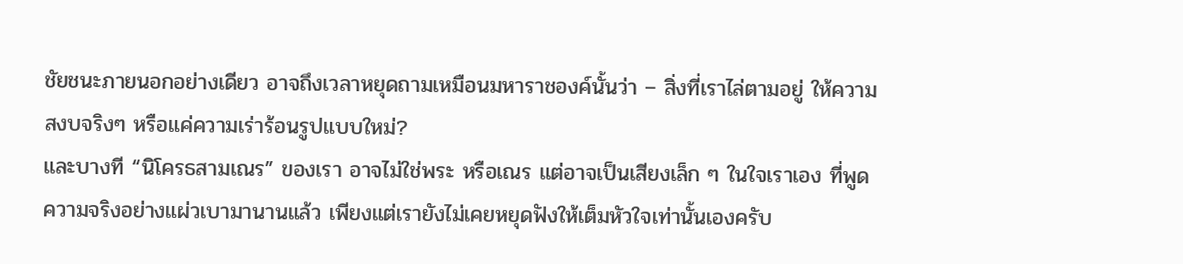ชัยชนะภายนอกอย่างเดียว อาจถึงเวลาหยุดถามเหมือนมหาราชองค์นั้นว่า – สิ่งที่เราไล่ตามอยู่ ให้ความสงบจริงๆ หรือแค่ความเร่าร้อนรูปแบบใหม่?
และบางที “นิโครธสามเณร” ของเรา อาจไม่ใช่พระ หรือเณร แต่อาจเป็นเสียงเล็ก ๆ ในใจเราเอง ที่พูดความจริงอย่างแผ่วเบามานานแล้ว เพียงแต่เรายังไม่เคยหยุดฟังให้เต็มหัวใจเท่านั้นเองครับ